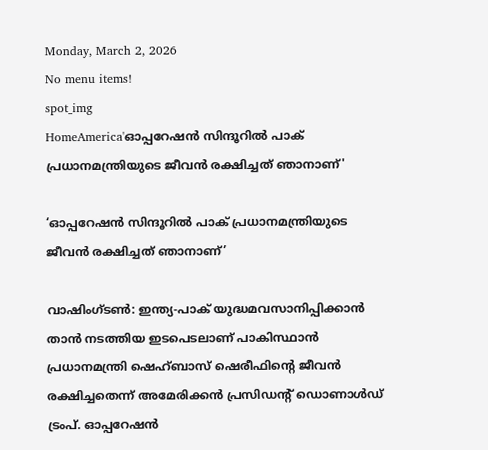Monday, March 2, 2026
No menu items!
spot_img
HomeAmerica'ഓപ്പറേഷൻ സിന്ദൂറിൽ പാക്‌ പ്രധാനമന്ത്രിയുടെ ജീവൻ രക്ഷിച്ചത് ഞാനാണ്'

‘ഓപ്പറേഷൻ സിന്ദൂറിൽ പാക്‌ പ്രധാനമന്ത്രിയുടെ ജീവൻ രക്ഷിച്ചത് ഞാനാണ്’

വാഷിംഗ്‌ടൺ: ഇന്ത്യ-പാക് യുദ്ധമവസാനിപ്പിക്കാൻ താൻ നടത്തിയ ഇടപെടലാണ് പാകിസ്ഥാൻ പ്രധാനമന്ത്രി ഷെഹ്‌ബാസ് ഷെരീഫിന്റെ ജീവൻ രക്ഷിച്ചതെന്ന് അമേരിക്കൻ പ്രസിഡന്റ് ഡൊണാൾഡ് ട്രംപ്. ഓപ്പറേഷൻ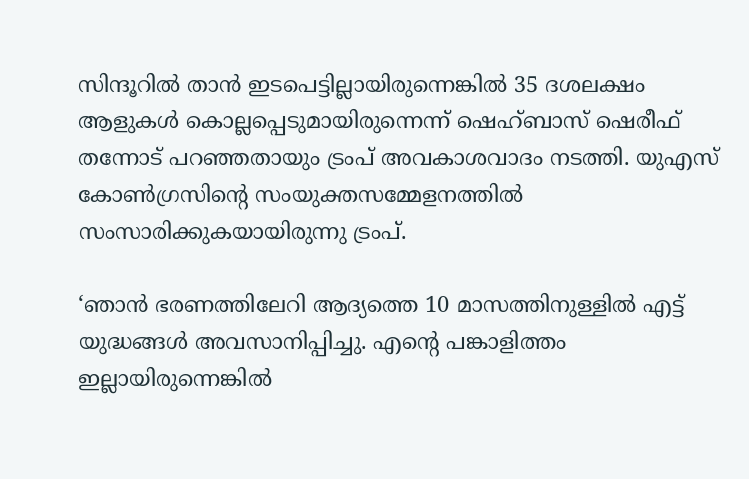സിന്ദൂറിൽ താൻ ഇടപെട്ടില്ലായിരുന്നെങ്കിൽ 35 ദശലക്ഷം ആളുകൾ കൊല്ലപ്പെടുമായിരുന്നെന്ന് ഷെഹ്‌ബാസ് ഷെരീഫ് തന്നോട് പറഞ്ഞതായും ട്രംപ് അവകാശവാദം നടത്തി. യുഎസ് കോൺഗ്രസിന്റെ സംയുക്തസമ്മേളനത്തിൽ സംസാരിക്കുകയായിരുന്നു ട്രംപ്.

‘ഞാൻ ഭരണത്തിലേറി ആദ്യത്തെ 10 മാസത്തിനുള്ളിൽ എട്ട് യുദ്ധങ്ങൾ അവസാനിപ്പിച്ചു. എന്റെ പങ്കാളിത്തം ഇല്ലായിരുന്നെങ്കിൽ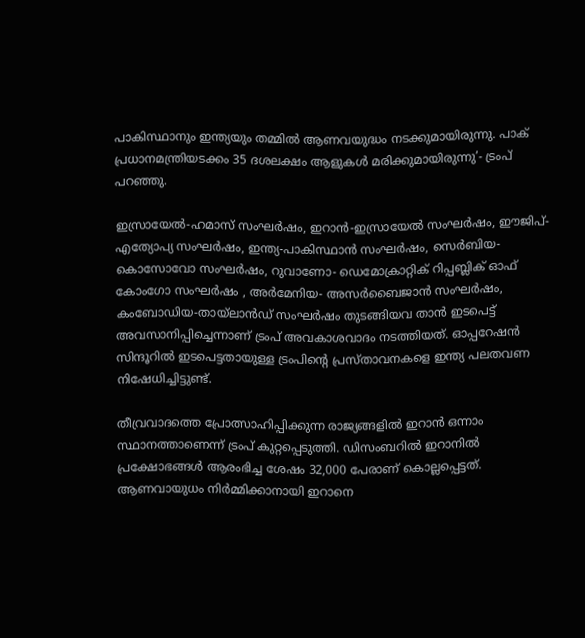പാകിസ്ഥാനും ഇന്ത്യയും തമ്മിൽ ആണവയുദ്ധം നടക്കുമായിരുന്നു. പാക്‌ പ്രധാനമന്ത്രിയടക്കം 35 ദശലക്ഷം ആളുകൾ മരിക്കുമായിരുന്നു’- ട്രംപ് പറഞ്ഞു.

ഇസ്രായേൽ-ഹമാസ് സംഘർഷം, ഇറാൻ-ഇസ്രായേൽ സംഘർഷം, ഈജിപ്- എത്യോപ്യ സംഘർഷം, ഇന്ത്യ-പാകിസ്ഥാൻ സംഘർഷം, സെർബിയ-കൊസോവോ സംഘർഷം, റുവാണോ- ഡെമോക്രാറ്റിക് റിപ്പബ്ലിക് ഓഫ് കോംഗോ സംഘർഷം , അർമേനിയ- അസർബൈജാൻ സംഘർഷം, കംബോഡിയ-തായ്‌ലാൻഡ് സംഘർഷം തുടങ്ങിയവ താൻ ഇടപെട്ട് അവസാനിപ്പിച്ചെന്നാണ് ട്രംപ് അവകാശവാദം നടത്തിയത്. ഓപ്പറേഷൻ സിന്ദൂറിൽ ഇടപെട്ടതായുള്ള ട്രംപിന്റെ പ്രസ്‌താവനകളെ ഇന്ത്യ പലതവണ നിഷേധിച്ചിട്ടുണ്ട്.

തീവ്രവാദത്തെ പ്രോത്സാഹിപ്പിക്കുന്ന രാജ്യങ്ങളിൽ ഇറാൻ ഒന്നാം സ്ഥാനത്താണെന്ന് ട്രംപ് കുറ്റപ്പെടുത്തി. ഡിസംബറിൽ ഇറാനിൽ പ്രക്ഷോഭങ്ങൾ ആരംഭിച്ച ശേഷം 32,000 പേരാണ് കൊല്ലപ്പെട്ടത്. ആണവായുധം നിർമ്മിക്കാനായി ഇറാനെ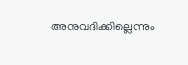അനുവദിക്കില്ലെന്നും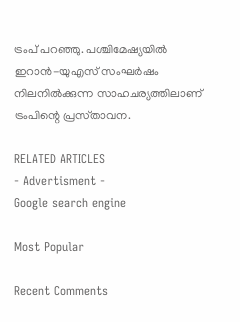ട്രംപ് പറഞ്ഞു. പശ്ചിമേഷ്യയിൽ ഇറാൻ-യുഎസ് സംഘർഷം നിലനിൽക്കുന്ന സാഹചര്യത്തിലാണ് ട്രംപിന്റെ പ്രസ്‌താവന.

RELATED ARTICLES
- Advertisment -
Google search engine

Most Popular

Recent Comments